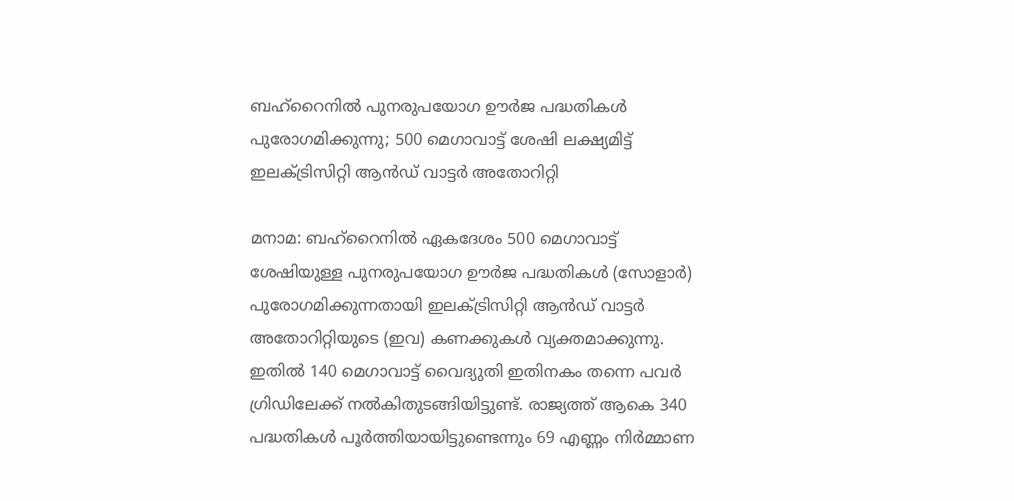ബഹ്‌റൈനിൽ പുനരുപയോഗ ഊർജ പദ്ധതികൾ പുരോഗമിക്കുന്നു; 500 മെഗാവാട്ട് ശേഷി ലക്ഷ്യമിട്ട് ഇലക്ട്രിസിറ്റി ആൻഡ് വാട്ടർ അതോറിറ്റി

മനാമ: ബഹ്‌റൈനിൽ ഏകദേശം 500 മെഗാവാട്ട് ശേഷിയുള്ള പുനരുപയോഗ ഊർജ പദ്ധതികൾ (സോളാർ) പുരോഗമിക്കുന്നതായി ഇലക്ട്രിസിറ്റി ആൻഡ് വാട്ടർ അതോറിറ്റിയുടെ (ഇവ) കണക്കുകൾ വ്യക്തമാക്കുന്നു. ഇതിൽ 140 മെഗാവാട്ട് വൈദ്യുതി ഇതിനകം തന്നെ പവർ ഗ്രിഡിലേക്ക് നൽകിതുടങ്ങിയിട്ടുണ്ട്. രാജ്യത്ത് ആകെ 340 പദ്ധതികൾ പൂർത്തിയായിട്ടുണ്ടെന്നും 69 എണ്ണം നിർമ്മാണ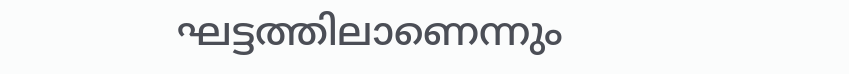ഘട്ടത്തിലാണെന്നും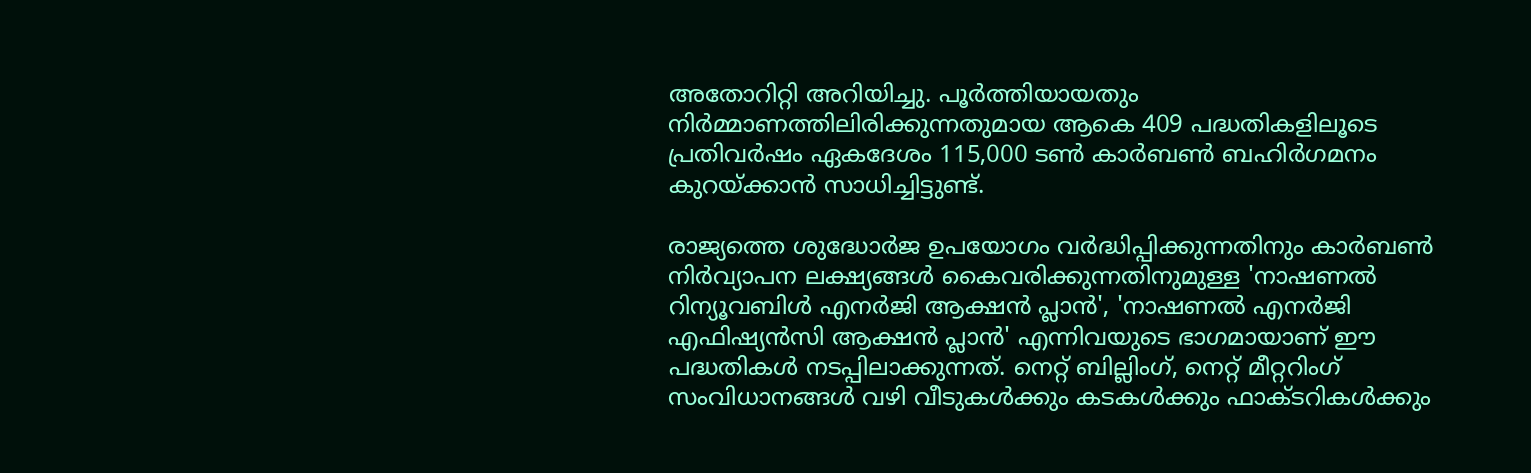അതോറിറ്റി അറിയിച്ചു. പൂർത്തിയായതും നിർമ്മാണത്തിലിരിക്കുന്നതുമായ ആകെ 409 പദ്ധതികളിലൂടെ പ്രതിവർഷം ഏകദേശം 115,000 ടൺ കാർബൺ ബഹിർഗമനം കുറയ്ക്കാൻ സാധിച്ചിട്ടുണ്ട്.

രാജ്യത്തെ ശുദ്ധോർജ ഉപയോഗം വർദ്ധിപ്പിക്കുന്നതിനും കാർബൺ നിർവ്യാപന ലക്ഷ്യങ്ങൾ കൈവരിക്കുന്നതിനുമുള്ള 'നാഷണൽ റിന്യൂവബിൾ എനർജി ആക്ഷൻ പ്ലാൻ', 'നാഷണൽ എനർജി എഫിഷ്യൻസി ആക്ഷൻ പ്ലാൻ' എന്നിവയുടെ ഭാഗമായാണ് ഈ പദ്ധതികൾ നടപ്പിലാക്കുന്നത്. നെറ്റ് ബില്ലിംഗ്, നെറ്റ് മീറ്ററിംഗ് സംവിധാനങ്ങൾ വഴി വീടുകൾക്കും കടകൾക്കും ഫാക്ടറികൾക്കും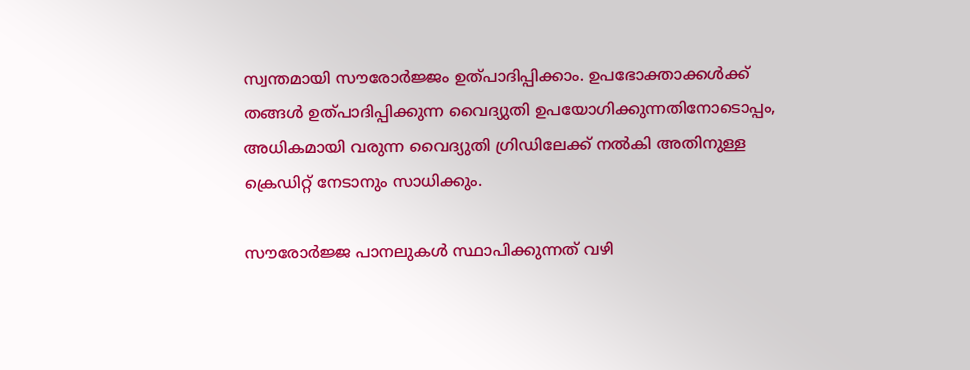സ്വന്തമായി സൗരോർജ്ജം ഉത്പാദിപ്പിക്കാം. ഉപഭോക്താക്കൾക്ക് തങ്ങൾ ഉത്പാദിപ്പിക്കുന്ന വൈദ്യുതി ഉപയോഗിക്കുന്നതിനോടൊപ്പം, അധികമായി വരുന്ന വൈദ്യുതി ഗ്രിഡിലേക്ക് നൽകി അതിനുള്ള ക്രെഡിറ്റ് നേടാനും സാധിക്കും.

സൗരോർജ്ജ പാനലുകൾ സ്ഥാപിക്കുന്നത് വഴി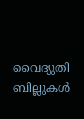വൈദ്യുതി ബില്ലുകൾ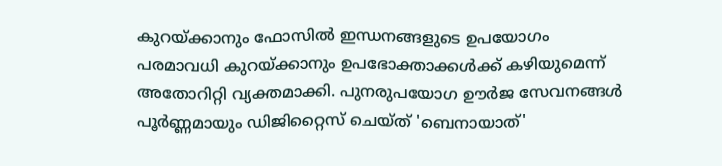കുറയ്ക്കാനും ഫോസിൽ ഇന്ധനങ്ങളുടെ ഉപയോഗം പരമാവധി കുറയ്ക്കാനും ഉപഭോക്താക്കൾക്ക് കഴിയുമെന്ന് അതോറിറ്റി വ്യക്തമാക്കി. പുനരുപയോഗ ഊർജ സേവനങ്ങൾ പൂർണ്ണമായും ഡിജിറ്റൈസ് ചെയ്ത് 'ബെനായാത്'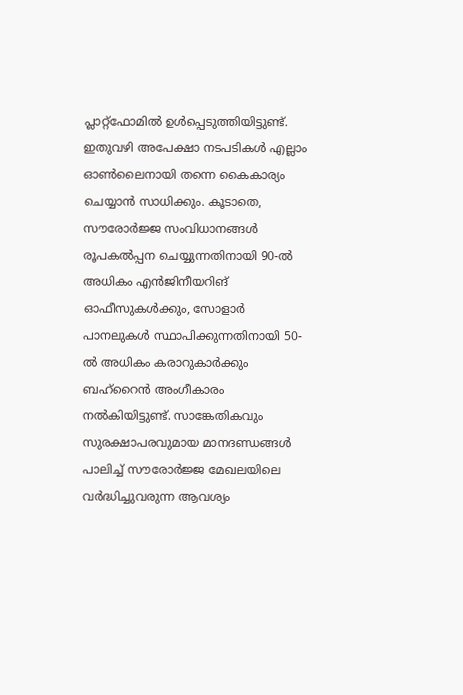പ്ലാറ്റ്‌ഫോമിൽ ഉൾപ്പെടുത്തിയിട്ടുണ്ട്. ഇതുവഴി അപേക്ഷാ നടപടികൾ എല്ലാം ഓൺലൈനായി തന്നെ കൈകാര്യം ചെയ്യാൻ സാധിക്കും. കൂടാതെ, സൗരോർജ്ജ സംവിധാനങ്ങൾ രൂപകൽപ്പന ചെയ്യുന്നതിനായി 90-ൽ അധികം എൻജിനീയറിങ് ഓഫീസുകൾക്കും, സോളാർ പാനലുകൾ സ്ഥാപിക്കുന്നതിനായി 50-ൽ അധികം കരാറുകാർക്കും ബഹ്‌റൈൻ അംഗീകാരം നൽകിയിട്ടുണ്ട്. സാങ്കേതികവും സുരക്ഷാപരവുമായ മാനദണ്ഡങ്ങൾ പാലിച്ച് സൗരോർജ്ജ മേഖലയിലെ വർദ്ധിച്ചുവരുന്ന ആവശ്യം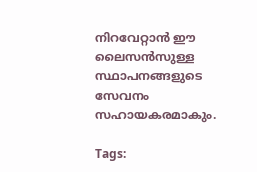നിറവേറ്റാൻ ഈ ലൈസൻസുള്ള സ്ഥാപനങ്ങളുടെ സേവനം സഹായകരമാകും.

Tags: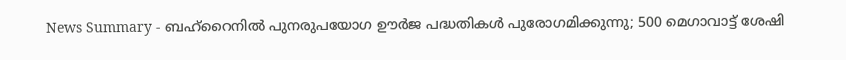News Summary - ബഹ്‌റൈനിൽ പുനരുപയോഗ ഊർജ പദ്ധതികൾ പുരോഗമിക്കുന്നു; 500 മെഗാവാട്ട് ശേഷി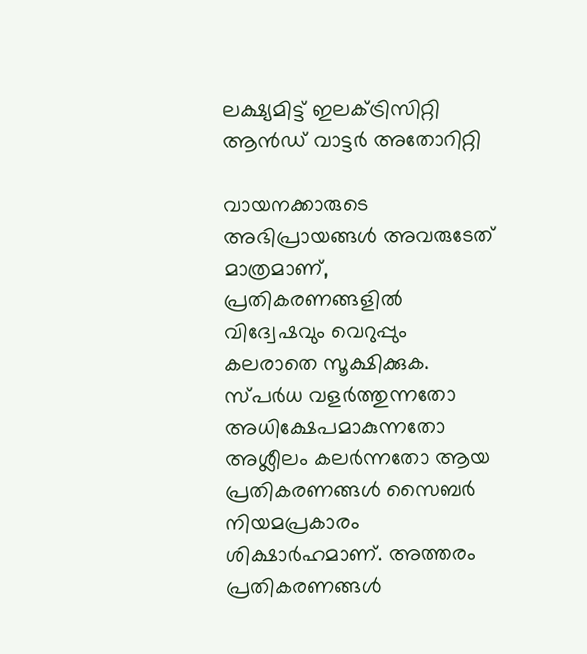ലക്ഷ്യമിട്ട് ഇലക്ട്രിസിറ്റി ആൻഡ് വാട്ടർ അതോറിറ്റി

വായനക്കാരുടെ അഭിപ്രായങ്ങള്‍ അവരുടേത് മാത്രമാണ്, പ്രതികരണങ്ങളിൽ വിദ്വേഷവും വെറുപ്പും കലരാതെ സൂക്ഷിക്കുക. സ്പർധ വളർത്തുന്നതോ അധിക്ഷേപമാകുന്നതോ അശ്ലീലം കലർന്നതോ ആയ പ്രതികരണങ്ങൾ സൈബർ നിയമപ്രകാരം ശിക്ഷാർഹമാണ്. അത്തരം പ്രതികരണങ്ങൾ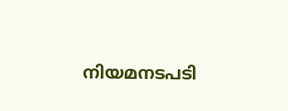നിയമനടപടി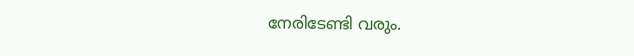നേരിടേണ്ടി വരും.